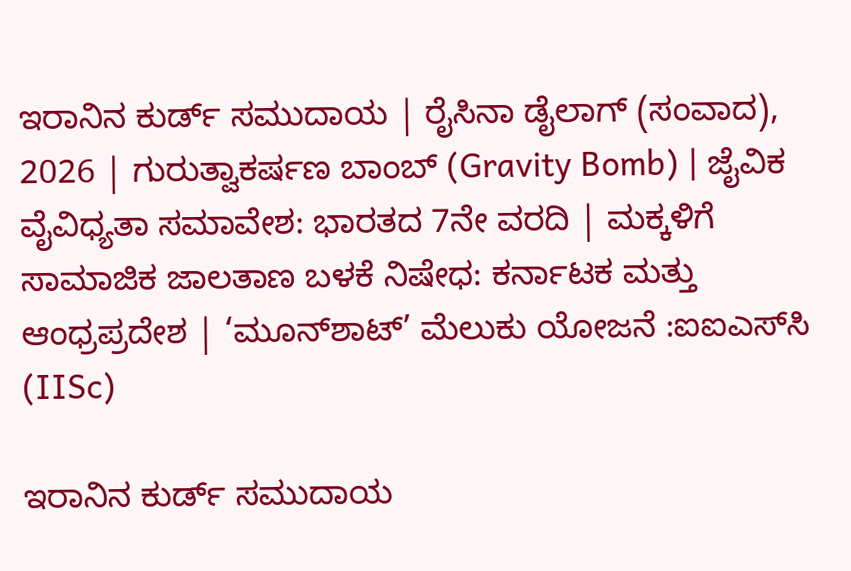ಇರಾನಿನ ಕುರ್ಡ್ ಸಮುದಾಯ | ರೈಸಿನಾ ಡೈಲಾಗ್ (ಸಂವಾದ), 2026 | ಗುರುತ್ವಾಕರ್ಷಣ ಬಾಂಬ್ (Gravity Bomb) | ಜೈವಿಕ ವೈವಿಧ್ಯತಾ ಸಮಾವೇಶ: ಭಾರತದ 7ನೇ ವರದಿ | ಮಕ್ಕಳಿಗೆ ಸಾಮಾಜಿಕ ಜಾಲತಾಣ ಬಳಕೆ ನಿಷೇಧ: ಕರ್ನಾಟಕ ಮತ್ತು ಆಂಧ್ರಪ್ರದೇಶ | ‘ಮೂನ್‌ಶಾಟ್’ ಮೆಲುಕು ಯೋಜನೆ :ಐಐಎಸ್‌ಸಿ (IISc)

ಇರಾನಿನ ಕುರ್ಡ್ ಸಮುದಾಯ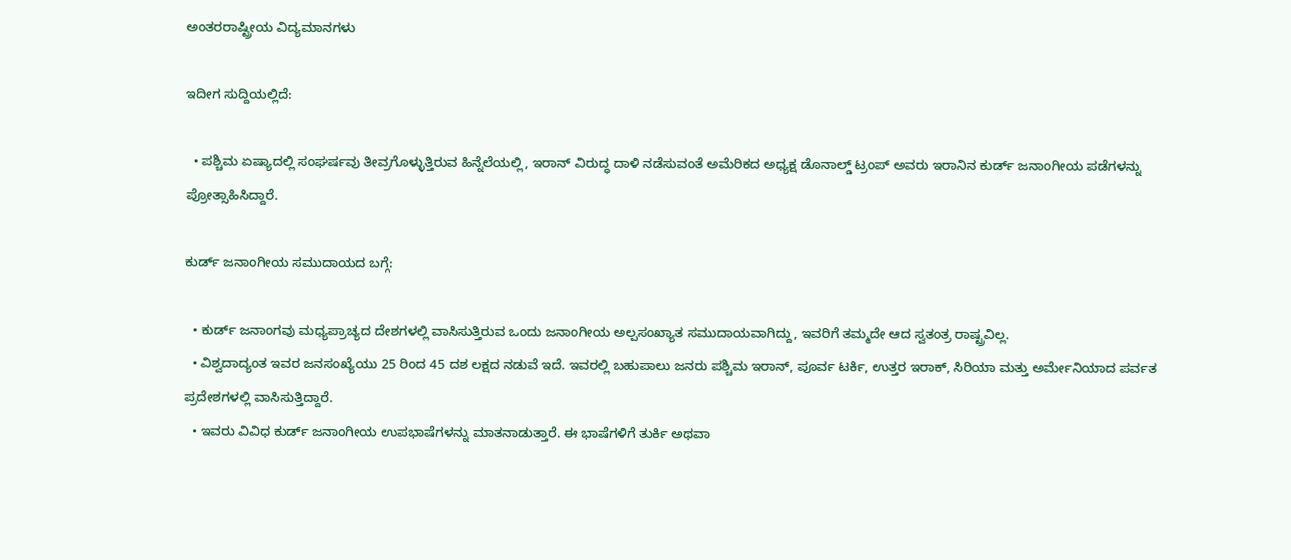ಅಂತರರಾಷ್ಟ್ರೀಯ ವಿದ್ಯಮಾನಗಳು

ಇದೀಗ ಸುದ್ದಿಯಲ್ಲಿದೆ:

  • ಪಶ್ಚಿಮ ಏಷ್ಯಾದಲ್ಲಿ ಸಂಘರ್ಷವು ತೀವ್ರಗೊಳ್ಳುತ್ತಿರುವ ಹಿನ್ನೆಲೆಯಲ್ಲಿ, ಇರಾನ್ ವಿರುದ್ಧ ದಾಳಿ ನಡೆಸುವಂತೆ ಅಮೆರಿಕದ ಅಧ್ಯಕ್ಷ ಡೊನಾಲ್ಡ್ ಟ್ರಂಪ್ ಅವರು ಇರಾನಿನ ಕುರ್ಡ್ ಜನಾಂಗೀಯ ಪಡೆಗಳನ್ನು ಪ್ರೋತ್ಸಾಹಿಸಿದ್ದಾರೆ.

ಕುರ್ಡ್ ಜನಾಂಗೀಯ ಸಮುದಾಯದ ಬಗ್ಗೆ:

  • ಕುರ್ಡ್ ಜನಾಂಗವು ಮಧ್ಯಪ್ರಾಚ್ಯದ ದೇಶಗಳಲ್ಲಿ ವಾಸಿಸುತ್ತಿರುವ ಒಂದು ಜನಾಂಗೀಯ ಅಲ್ಪಸಂಖ್ಯಾತ ಸಮುದಾಯವಾಗಿದ್ದು, ಇವರಿಗೆ ತಮ್ಮದೇ ಆದ ಸ್ವತಂತ್ರ ರಾಷ್ಟ್ರವಿಲ್ಲ.
  • ವಿಶ್ವದಾದ್ಯಂತ ಇವರ ಜನಸಂಖ್ಯೆಯು 25 ರಿಂದ 45 ದಶ ಲಕ್ಷದ ನಡುವೆ ಇದೆ. ಇವರಲ್ಲಿ ಬಹುಪಾಲು ಜನರು ಪಶ್ಚಿಮ ಇರಾನ್, ಪೂರ್ವ ಟರ್ಕಿ, ಉತ್ತರ ಇರಾಕ್, ಸಿರಿಯಾ ಮತ್ತು ಅರ್ಮೇನಿಯಾದ ಪರ್ವತ ಪ್ರದೇಶಗಳಲ್ಲಿ ವಾಸಿಸುತ್ತಿದ್ದಾರೆ.
  • ಇವರು ವಿವಿಧ ಕುರ್ಡ್ ಜನಾಂಗೀಯ ಉಪಭಾಷೆಗಳನ್ನು ಮಾತನಾಡುತ್ತಾರೆ. ಈ ಭಾಷೆಗಳಿಗೆ ತುರ್ಕಿ ಅಥವಾ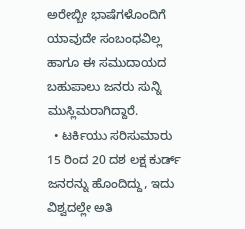ಅರೇಬ್ಬೀ ಭಾಷೆಗಳೊಂದಿಗೆ ಯಾವುದೇ ಸಂಬಂಧವಿಲ್ಲ ಹಾಗೂ ಈ ಸಮುದಾಯದ ಬಹುಪಾಲು ಜನರು ಸುನ್ನಿ ಮುಸ್ಲಿಮರಾಗಿದ್ದಾರೆ.
  • ಟರ್ಕಿಯು ಸರಿಸುಮಾರು 15 ರಿಂದ 20 ದಶ ಲಕ್ಷ ಕುರ್ಡ್‌ ಜನರನ್ನು ಹೊಂದಿದ್ದು, ಇದು ವಿಶ್ವದಲ್ಲೇ ಅತಿ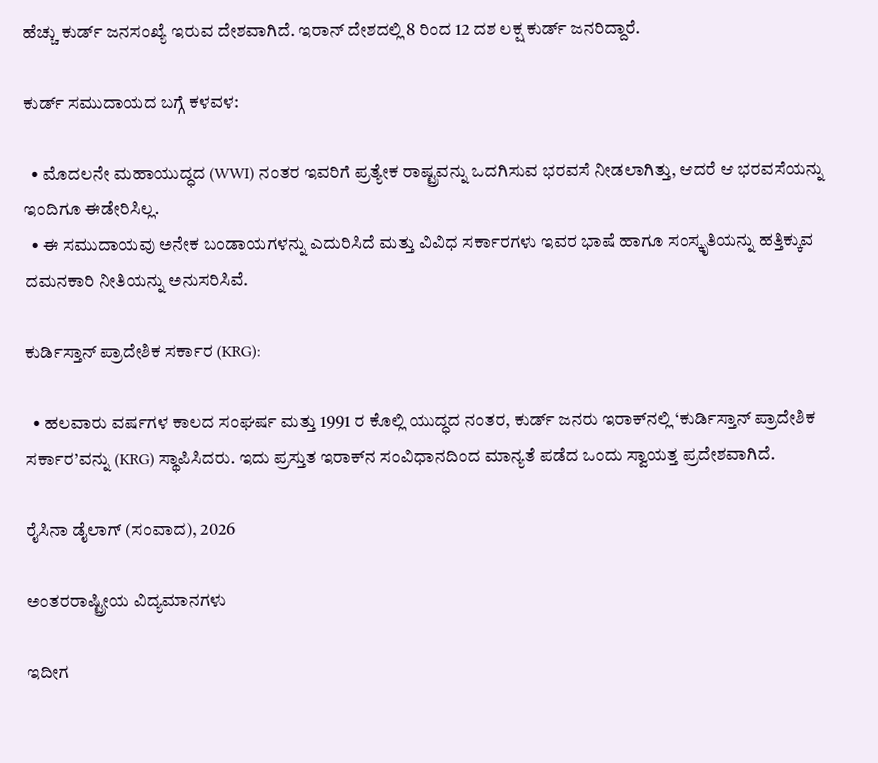ಹೆಚ್ಚು ಕುರ್ಡ್ ಜನಸಂಖ್ಯೆ ಇರುವ ದೇಶವಾಗಿದೆ. ಇರಾನ್ ದೇಶದಲ್ಲಿ 8 ರಿಂದ 12 ದಶ ಲಕ್ಷ ಕುರ್ಡ್ ಜನರಿದ್ದಾರೆ.

ಕುರ್ಡ್ ಸಮುದಾಯದ ಬಗ್ಗೆ ಕಳವಳ:

  • ಮೊದಲನೇ ಮಹಾಯುದ್ಧದ (WWI) ನಂತರ ಇವರಿಗೆ ಪ್ರತ್ಯೇಕ ರಾಷ್ಟ್ರವನ್ನು ಒದಗಿಸುವ ಭರವಸೆ ನೀಡಲಾಗಿತ್ತು, ಆದರೆ ಆ ಭರವಸೆಯನ್ನು ಇಂದಿಗೂ ಈಡೇರಿಸಿಲ್ಲ.
  • ಈ ಸಮುದಾಯವು ಅನೇಕ ಬಂಡಾಯಗಳನ್ನು ಎದುರಿಸಿದೆ ಮತ್ತು ವಿವಿಧ ಸರ್ಕಾರಗಳು ಇವರ ಭಾಷೆ ಹಾಗೂ ಸಂಸ್ಕೃತಿಯನ್ನು ಹತ್ತಿಕ್ಕುವ ದಮನಕಾರಿ ನೀತಿಯನ್ನು ಅನುಸರಿಸಿವೆ.

ಕುರ್ಡಿಸ್ತಾನ್ ಪ್ರಾದೇಶಿಕ ಸರ್ಕಾರ (KRG):

  • ಹಲವಾರು ವರ್ಷಗಳ ಕಾಲದ ಸಂಘರ್ಷ ಮತ್ತು 1991 ರ ಕೊಲ್ಲಿ ಯುದ್ಧದ ನಂತರ, ಕುರ್ಡ್‌ ಜನರು ಇರಾಕ್‌ನಲ್ಲಿ ‘ಕುರ್ಡಿಸ್ತಾನ್ ಪ್ರಾದೇಶಿಕ ಸರ್ಕಾರ’ವನ್ನು (KRG) ಸ್ಥಾಪಿಸಿದರು. ಇದು ಪ್ರಸ್ತುತ ಇರಾಕ್‌ನ ಸಂವಿಧಾನದಿಂದ ಮಾನ್ಯತೆ ಪಡೆದ ಒಂದು ಸ್ವಾಯತ್ತ ಪ್ರದೇಶವಾಗಿದೆ.

ರೈಸಿನಾ ಡೈಲಾಗ್ (ಸಂವಾದ), 2026

ಅಂತರರಾಷ್ಟ್ರೀಯ ವಿದ್ಯಮಾನಗಳು

ಇದೀಗ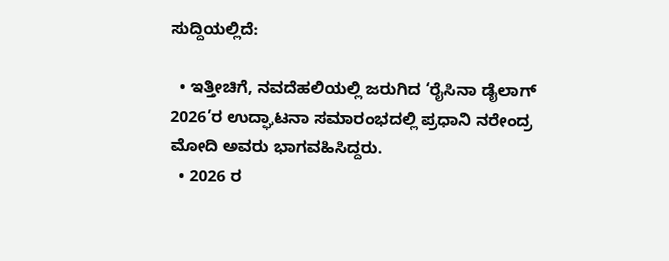ಸುದ್ದಿಯಲ್ಲಿದೆ:

  • ಇತ್ತೀಚಿಗೆ, ನವದೆಹಲಿಯಲ್ಲಿ ಜರುಗಿದ ‘ರೈಸಿನಾ ಡೈಲಾಗ್ 2026’ರ ಉದ್ಘಾಟನಾ ಸಮಾರಂಭದಲ್ಲಿ ಪ್ರಧಾನಿ ನರೇಂದ್ರ ಮೋದಿ ಅವರು ಭಾಗವಹಿಸಿದ್ದರು.
  • 2026 ರ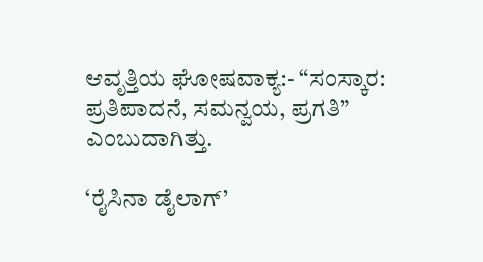ಆವೃತ್ತಿಯ ಘೋಷವಾಕ್ಯ:- “ಸಂಸ್ಕಾರ: ಪ್ರತಿಪಾದನೆ, ಸಮನ್ವಯ, ಪ್ರಗತಿ” ಎಂಬುದಾಗಿತ್ತು.

‘ರೈಸಿನಾ ಡೈಲಾಗ್’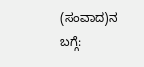(ಸಂವಾದ)ನ ಬಗ್ಗೆ: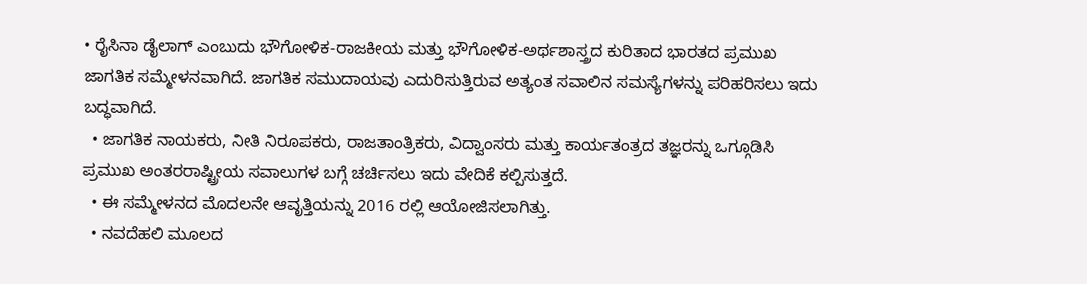• ರೈಸಿನಾ ಡೈಲಾಗ್ ಎಂಬುದು ಭೌಗೋಳಿಕ-ರಾಜಕೀಯ ಮತ್ತು ಭೌಗೋಳಿಕ-ಅರ್ಥಶಾಸ್ತ್ರದ ಕುರಿತಾದ ಭಾರತದ ಪ್ರಮುಖ ಜಾಗತಿಕ ಸಮ್ಮೇಳನವಾಗಿದೆ. ಜಾಗತಿಕ ಸಮುದಾಯವು ಎದುರಿಸುತ್ತಿರುವ ಅತ್ಯಂತ ಸವಾಲಿನ ಸಮಸ್ಯೆಗಳನ್ನು ಪರಿಹರಿಸಲು ಇದು ಬದ್ಧವಾಗಿದೆ.
  • ಜಾಗತಿಕ ನಾಯಕರು, ನೀತಿ ನಿರೂಪಕರು, ರಾಜತಾಂತ್ರಿಕರು, ವಿದ್ವಾಂಸರು ಮತ್ತು ಕಾರ್ಯತಂತ್ರದ ತಜ್ಞರನ್ನು ಒಗ್ಗೂಡಿಸಿ ಪ್ರಮುಖ ಅಂತರರಾಷ್ಟ್ರೀಯ ಸವಾಲುಗಳ ಬಗ್ಗೆ ಚರ್ಚಿಸಲು ಇದು ವೇದಿಕೆ ಕಲ್ಪಿಸುತ್ತದೆ.
  • ಈ ಸಮ್ಮೇಳನದ ಮೊದಲನೇ ಆವೃತ್ತಿಯನ್ನು 2016 ರಲ್ಲಿ ಆಯೋಜಿಸಲಾಗಿತ್ತು.
  • ನವದೆಹಲಿ ಮೂಲದ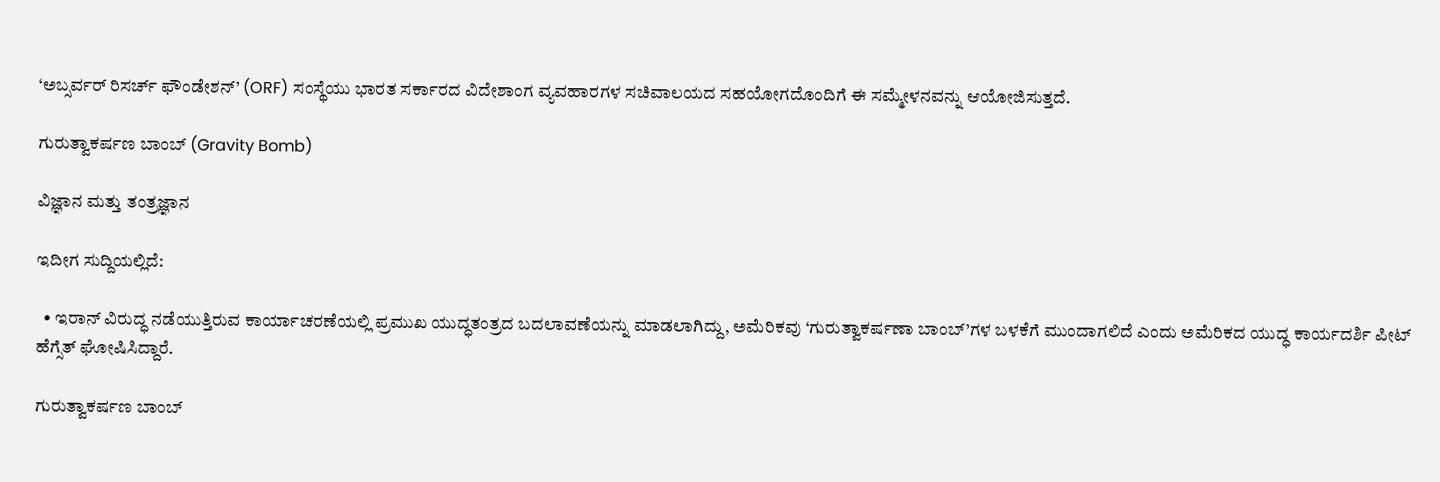‘ಅಬ್ಸರ್ವರ್ ರಿಸರ್ಚ್ ಫೌಂಡೇಶನ್’ (ORF) ಸಂಸ್ಥೆಯು ಭಾರತ ಸರ್ಕಾರದ ವಿದೇಶಾಂಗ ವ್ಯವಹಾರಗಳ ಸಚಿವಾಲಯದ ಸಹಯೋಗದೊಂದಿಗೆ ಈ ಸಮ್ಮೇಳನವನ್ನು ಆಯೋಜಿಸುತ್ತದೆ.

ಗುರುತ್ವಾಕರ್ಷಣ ಬಾಂಬ್ (Gravity Bomb)

ವಿಜ್ಞಾನ ಮತ್ತು ತಂತ್ರಜ್ಞಾನ

ಇದೀಗ ಸುದ್ದಿಯಲ್ಲಿದೆ:

  • ಇರಾನ್ ವಿರುದ್ಧ ನಡೆಯುತ್ತಿರುವ ಕಾರ್ಯಾಚರಣೆಯಲ್ಲಿ ಪ್ರಮುಖ ಯುದ್ಧತಂತ್ರದ ಬದಲಾವಣೆಯನ್ನು ಮಾಡಲಾಗಿದ್ದು, ಅಮೆರಿಕವು ‘ಗುರುತ್ವಾಕರ್ಷಣಾ ಬಾಂಬ್’ಗಳ ಬಳಕೆಗೆ ಮುಂದಾಗಲಿದೆ ಎಂದು ಅಮೆರಿಕದ ಯುದ್ಧ ಕಾರ್ಯದರ್ಶಿ ಪೀಟ್ ಹೆಗ್ಸೆತ್ ಘೋಷಿಸಿದ್ದಾರೆ.

ಗುರುತ್ವಾಕರ್ಷಣ ಬಾಂಬ್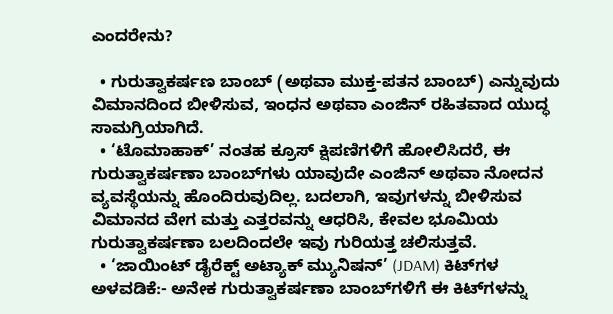ಎಂದರೇನು?

  • ಗುರುತ್ವಾಕರ್ಷಣ ಬಾಂಬ್ (ಅಥವಾ ಮುಕ್ತ-ಪತನ ಬಾಂಬ್) ಎನ್ನುವುದು ವಿಮಾನದಿಂದ ಬೀಳಿಸುವ, ಇಂಧನ ಅಥವಾ ಎಂಜಿನ್ ರಹಿತವಾದ ಯುದ್ಧ ಸಾಮಗ್ರಿಯಾಗಿದೆ.
  • ‘ಟೊಮಾಹಾಕ್’ ನಂತಹ ಕ್ರೂಸ್ ಕ್ಷಿಪಣಿಗಳಿಗೆ ಹೋಲಿಸಿದರೆ, ಈ ಗುರುತ್ವಾಕರ್ಷಣಾ ಬಾಂಬ್‌ಗಳು ಯಾವುದೇ ಎಂಜಿನ್ ಅಥವಾ ನೋದನ ವ್ಯವಸ್ಥೆಯನ್ನು ಹೊಂದಿರುವುದಿಲ್ಲ. ಬದಲಾಗಿ, ಇವುಗಳನ್ನು ಬೀಳಿಸುವ ವಿಮಾನದ ವೇಗ ಮತ್ತು ಎತ್ತರವನ್ನು ಆಧರಿಸಿ, ಕೇವಲ ಭೂಮಿಯ ಗುರುತ್ವಾಕರ್ಷಣಾ ಬಲದಿಂದಲೇ ಇವು ಗುರಿಯತ್ತ ಚಲಿಸುತ್ತವೆ.
  • ‘ಜಾಯಿಂಟ್ ಡೈರೆಕ್ಟ್ ಅಟ್ಯಾಕ್ ಮ್ಯುನಿಷನ್’ (JDAM) ಕಿಟ್‌ಗಳ ಅಳವಡಿಕೆ:- ಅನೇಕ ಗುರುತ್ವಾಕರ್ಷಣಾ ಬಾಂಬ್‌ಗಳಿಗೆ ಈ ಕಿಟ್‌ಗಳನ್ನು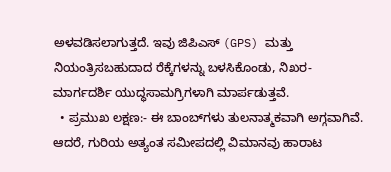ಅಳವಡಿಸಲಾಗುತ್ತದೆ. ಇವು ಜಿಪಿಎಸ್ (GPS) ಮತ್ತು ನಿಯಂತ್ರಿಸಬಹುದಾದ ರೆಕ್ಕೆಗಳನ್ನು ಬಳಸಿಕೊಂಡು, ನಿಖರ-ಮಾರ್ಗದರ್ಶಿ ಯುದ್ಧಸಾಮಗ್ರಿಗಳಾಗಿ ಮಾರ್ಪಡುತ್ತವೆ.
  • ಪ್ರಮುಖ ಲಕ್ಷಣ:- ಈ ಬಾಂಬ್‌ಗಳು ತುಲನಾತ್ಮಕವಾಗಿ ಅಗ್ಗವಾಗಿವೆ. ಆದರೆ, ಗುರಿಯ ಅತ್ಯಂತ ಸಮೀಪದಲ್ಲಿ ವಿಮಾನವು ಹಾರಾಟ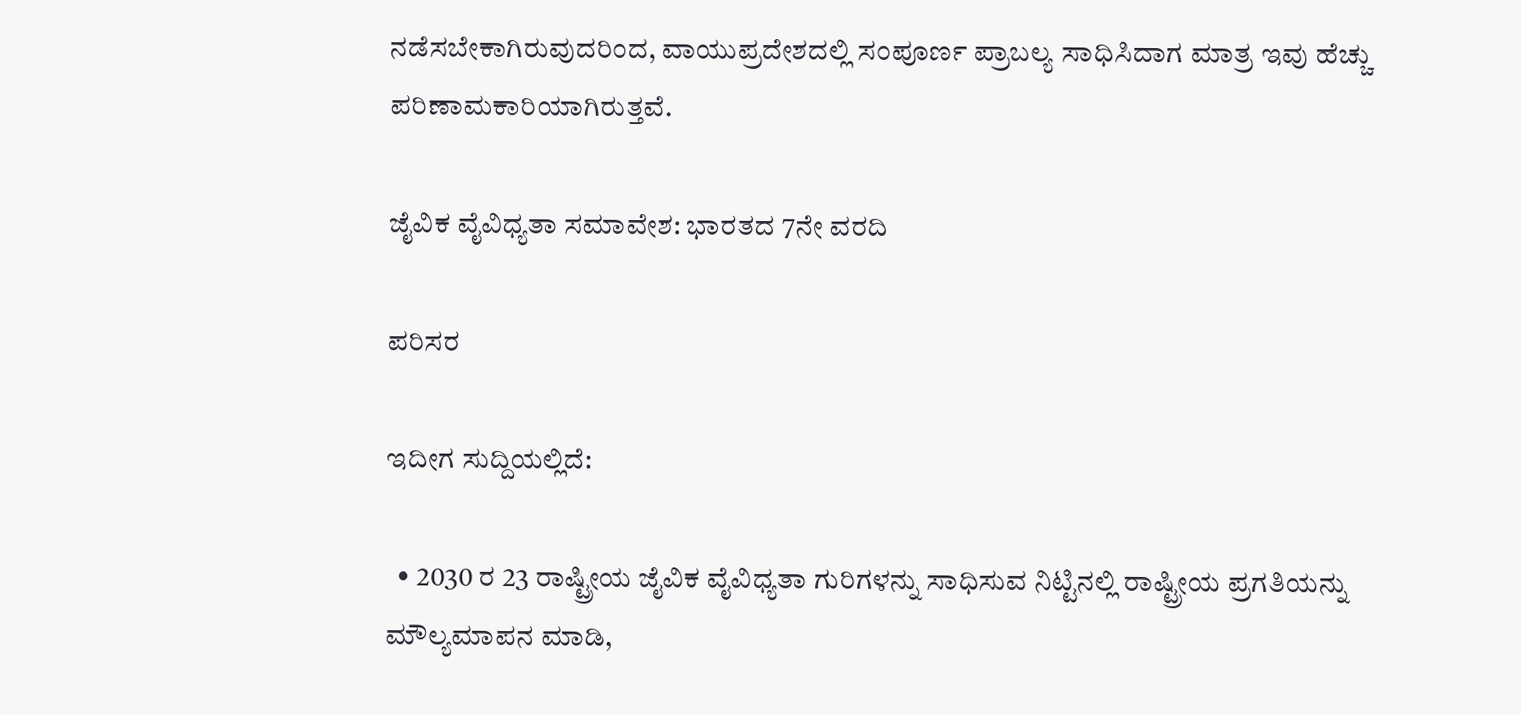ನಡೆಸಬೇಕಾಗಿರುವುದರಿಂದ, ವಾಯುಪ್ರದೇಶದಲ್ಲಿ ಸಂಪೂರ್ಣ ಪ್ರಾಬಲ್ಯ ಸಾಧಿಸಿದಾಗ ಮಾತ್ರ ಇವು ಹೆಚ್ಚು ಪರಿಣಾಮಕಾರಿಯಾಗಿರುತ್ತವೆ.

ಜೈವಿಕ ವೈವಿಧ್ಯತಾ ಸಮಾವೇಶ: ಭಾರತದ 7ನೇ ವರದಿ

ಪರಿಸರ

ಇದೀಗ ಸುದ್ದಿಯಲ್ಲಿದೆ:

  • 2030 ರ 23 ರಾಷ್ಟ್ರೀಯ ಜೈವಿಕ ವೈವಿಧ್ಯತಾ ಗುರಿಗಳನ್ನು ಸಾಧಿಸುವ ನಿಟ್ಟಿನಲ್ಲಿ ರಾಷ್ಟ್ರೀಯ ಪ್ರಗತಿಯನ್ನು ಮೌಲ್ಯಮಾಪನ ಮಾಡಿ,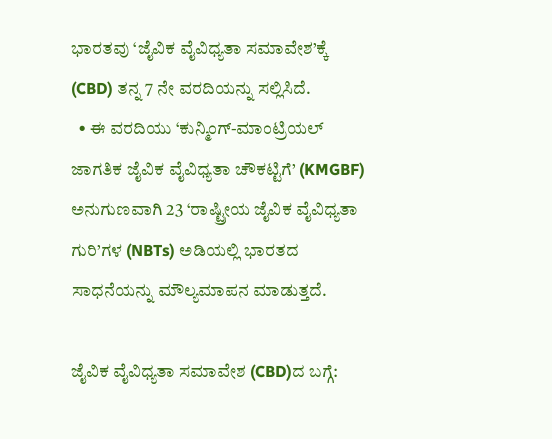ಭಾರತವು ‘ಜೈವಿಕ ವೈವಿಧ್ಯತಾ ಸಮಾವೇಶ’ಕ್ಕೆ (CBD) ತನ್ನ 7 ನೇ ವರದಿಯನ್ನು ಸಲ್ಲಿಸಿದೆ.
  • ಈ ವರದಿಯು ‘ಕುನ್ಮಿಂಗ್-ಮಾಂಟ್ರಿಯಲ್ ಜಾಗತಿಕ ಜೈವಿಕ ವೈವಿಧ್ಯತಾ ಚೌಕಟ್ಟಿಗೆ’ (KMGBF) ಅನುಗುಣವಾಗಿ 23 ‘ರಾಷ್ಟ್ರೀಯ ಜೈವಿಕ ವೈವಿಧ್ಯತಾ ಗುರಿ’ಗಳ (NBTs) ಅಡಿಯಲ್ಲಿ ಭಾರತದ ಸಾಧನೆಯನ್ನು ಮೌಲ್ಯಮಾಪನ ಮಾಡುತ್ತದೆ.

ಜೈವಿಕ ವೈವಿಧ್ಯತಾ ಸಮಾವೇಶ (CBD)ದ ಬಗ್ಗೆ: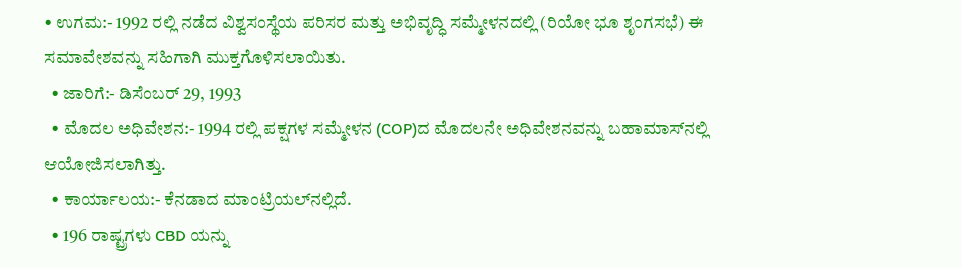• ಉಗಮ:- 1992 ರಲ್ಲಿ ನಡೆದ ವಿಶ್ವಸಂಸ್ಥೆಯ ಪರಿಸರ ಮತ್ತು ಅಭಿವೃದ್ಧಿ ಸಮ್ಮೇಳನದಲ್ಲಿ (ರಿಯೋ ಭೂ ಶೃಂಗಸಭೆ) ಈ ಸಮಾವೇಶವನ್ನು ಸಹಿಗಾಗಿ ಮುಕ್ತಗೊಳಿಸಲಾಯಿತು.
  • ಜಾರಿಗೆ:- ಡಿಸೆಂಬರ್ 29, 1993
  • ಮೊದಲ ಅಧಿವೇಶನ:- 1994 ರಲ್ಲಿ ಪಕ್ಷಗಳ ಸಮ್ಮೇಳನ (COP)ದ ಮೊದಲನೇ ಅಧಿವೇಶನವನ್ನು ಬಹಾಮಾಸ್‌ನಲ್ಲಿ ಆಯೋಜಿಸಲಾಗಿತ್ತು.
  • ಕಾರ್ಯಾಲಯ:- ಕೆನಡಾದ ಮಾಂಟ್ರಿಯಲ್‌ನಲ್ಲಿದೆ.
  • 196 ರಾಷ್ಟ್ರಗಳು CBD ಯನ್ನು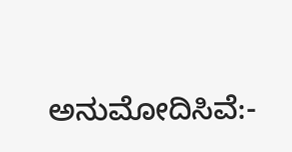ಅನುಮೋದಿಸಿವೆ:-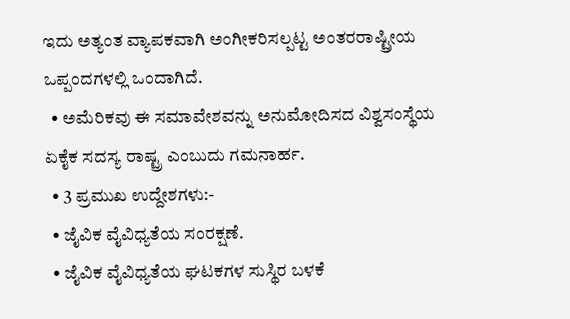ಇದು ಅತ್ಯಂತ ವ್ಯಾಪಕವಾಗಿ ಅಂಗೀಕರಿಸಲ್ಪಟ್ಟ ಅಂತರರಾಷ್ಟ್ರೀಯ ಒಪ್ಪಂದಗಳಲ್ಲಿ ಒಂದಾಗಿದೆ.
  • ಅಮೆರಿಕವು ಈ ಸಮಾವೇಶವನ್ನು ಅನುಮೋದಿಸದ ವಿಶ್ವಸಂಸ್ಥೆಯ ಏಕೈಕ ಸದಸ್ಯ ರಾಷ್ಟ್ರ ಎಂಬುದು ಗಮನಾರ್ಹ.
  • 3 ಪ್ರಮುಖ ಉದ್ದೇಶಗಳು:-
  • ಜೈವಿಕ ವೈವಿಧ್ಯತೆಯ ಸಂರಕ್ಷಣೆ.
  • ಜೈವಿಕ ವೈವಿಧ್ಯತೆಯ ಘಟಕಗಳ ಸುಸ್ಥಿರ ಬಳಕೆ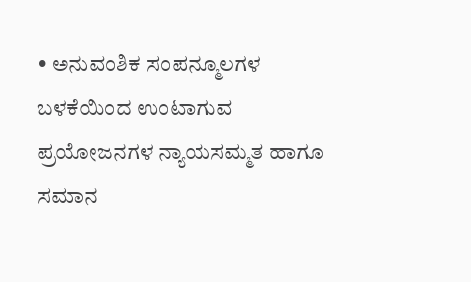• ಅನುವಂಶಿಕ ಸಂಪನ್ಮೂಲಗಳ ಬಳಕೆಯಿಂದ ಉಂಟಾಗುವ ಪ್ರಯೋಜನಗಳ ನ್ಯಾಯಸಮ್ಮತ ಹಾಗೂ ಸಮಾನ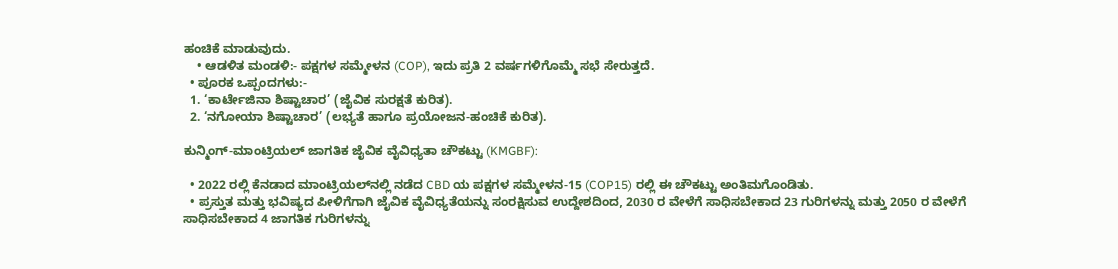ಹಂಚಿಕೆ ಮಾಡುವುದು.
    • ಆಡಳಿತ ಮಂಡಳಿ:- ಪಕ್ಷಗಳ ಸಮ್ಮೇಳನ (COP), ಇದು ಪ್ರತಿ 2 ವರ್ಷಗಳಿಗೊಮ್ಮೆ ಸಭೆ ಸೇರುತ್ತದೆ.
  • ಪೂರಕ ಒಪ್ಪಂದಗಳು:-
  1. ‘ಕಾರ್ಟೇಜಿನಾ ಶಿಷ್ಟಾಚಾರ’ (ಜೈವಿಕ ಸುರಕ್ಷತೆ ಕುರಿತ).
  2. ‘ನಗೋಯಾ ಶಿಷ್ಟಾಚಾರ’ (ಲಭ್ಯತೆ ಹಾಗೂ ಪ್ರಯೋಜನ-ಹಂಚಿಕೆ ಕುರಿತ).

ಕುನ್ಮಿಂಗ್-ಮಾಂಟ್ರಿಯಲ್ ಜಾಗತಿಕ ಜೈವಿಕ ವೈವಿಧ್ಯತಾ ಚೌಕಟ್ಟು (KMGBF):

  • 2022 ರಲ್ಲಿ ಕೆನಡಾದ ಮಾಂಟ್ರಿಯಲ್‌ನಲ್ಲಿ ನಡೆದ CBD ಯ ಪಕ್ಷಗಳ ಸಮ್ಮೇಳನ-15 (COP15) ರಲ್ಲಿ ಈ ಚೌಕಟ್ಟು ಅಂತಿಮಗೊಂಡಿತು.
  • ಪ್ರಸ್ತುತ ಮತ್ತು ಭವಿಷ್ಯದ ಪೀಳಿಗೆಗಾಗಿ ಜೈವಿಕ ವೈವಿಧ್ಯತೆಯನ್ನು ಸಂರಕ್ಷಿಸುವ ಉದ್ದೇಶದಿಂದ, 2030 ರ ವೇಳೆಗೆ ಸಾಧಿಸಬೇಕಾದ 23 ಗುರಿಗಳನ್ನು ಮತ್ತು 2050 ರ ವೇಳೆಗೆ ಸಾಧಿಸಬೇಕಾದ 4 ಜಾಗತಿಕ ಗುರಿಗಳನ್ನು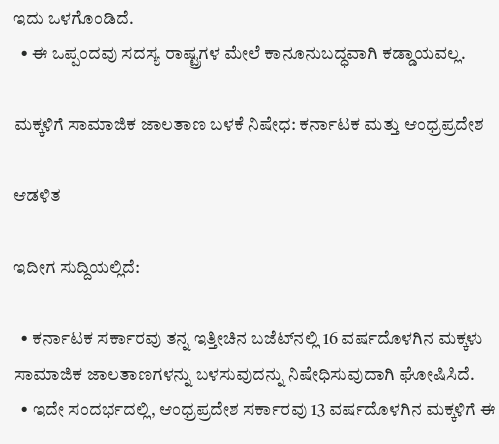ಇದು ಒಳಗೊಂಡಿದೆ.
  • ಈ ಒಪ್ಪಂದವು ಸದಸ್ಯ ರಾಷ್ಟ್ರಗಳ ಮೇಲೆ ಕಾನೂನುಬದ್ಧವಾಗಿ ಕಡ್ಡಾಯವಲ್ಲ.

ಮಕ್ಕಳಿಗೆ ಸಾಮಾಜಿಕ ಜಾಲತಾಣ ಬಳಕೆ ನಿಷೇಧ: ಕರ್ನಾಟಕ ಮತ್ತು ಆಂಧ್ರಪ್ರದೇಶ

ಆಡಳಿತ

ಇದೀಗ ಸುದ್ದಿಯಲ್ಲಿದೆ:

  • ಕರ್ನಾಟಕ ಸರ್ಕಾರವು ತನ್ನ ಇತ್ತೀಚಿನ ಬಜೆಟ್‌ನಲ್ಲಿ 16 ವರ್ಷದೊಳಗಿನ ಮಕ್ಕಳು ಸಾಮಾಜಿಕ ಜಾಲತಾಣಗಳನ್ನು ಬಳಸುವುದನ್ನು ನಿಷೇಧಿಸುವುದಾಗಿ ಘೋಷಿಸಿದೆ.
  • ಇದೇ ಸಂದರ್ಭದಲ್ಲಿ, ಆಂಧ್ರಪ್ರದೇಶ ಸರ್ಕಾರವು 13 ವರ್ಷದೊಳಗಿನ ಮಕ್ಕಳಿಗೆ ಈ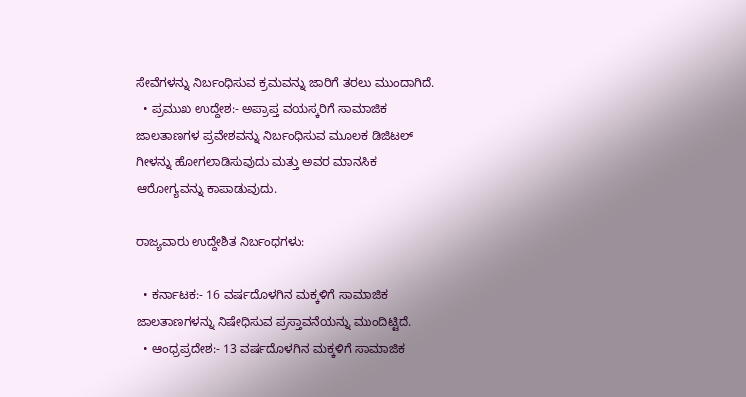ಸೇವೆಗಳನ್ನು ನಿರ್ಬಂಧಿಸುವ ಕ್ರಮವನ್ನು ಜಾರಿಗೆ ತರಲು ಮುಂದಾಗಿದೆ.
  • ಪ್ರಮುಖ ಉದ್ದೇಶ:- ಅಪ್ರಾಪ್ತ ವಯಸ್ಕರಿಗೆ ಸಾಮಾಜಿಕ ಜಾಲತಾಣಗಳ ಪ್ರವೇಶವನ್ನು ನಿರ್ಬಂಧಿಸುವ ಮೂಲಕ ಡಿಜಿಟಲ್ ಗೀಳನ್ನು ಹೋಗಲಾಡಿಸುವುದು ಮತ್ತು ಅವರ ಮಾನಸಿಕ ಆರೋಗ್ಯವನ್ನು ಕಾಪಾಡುವುದು.

ರಾಜ್ಯವಾರು ಉದ್ದೇಶಿತ ನಿರ್ಬಂಧಗಳು:

  • ಕರ್ನಾಟಕ:- 16 ವರ್ಷದೊಳಗಿನ ಮಕ್ಕಳಿಗೆ ಸಾಮಾಜಿಕ ಜಾಲತಾಣಗಳನ್ನು ನಿಷೇಧಿಸುವ ಪ್ರಸ್ತಾವನೆಯನ್ನು ಮುಂದಿಟ್ಟಿದೆ.
  • ಆಂಧ್ರಪ್ರದೇಶ:- 13 ವರ್ಷದೊಳಗಿನ ಮಕ್ಕಳಿಗೆ ಸಾಮಾಜಿಕ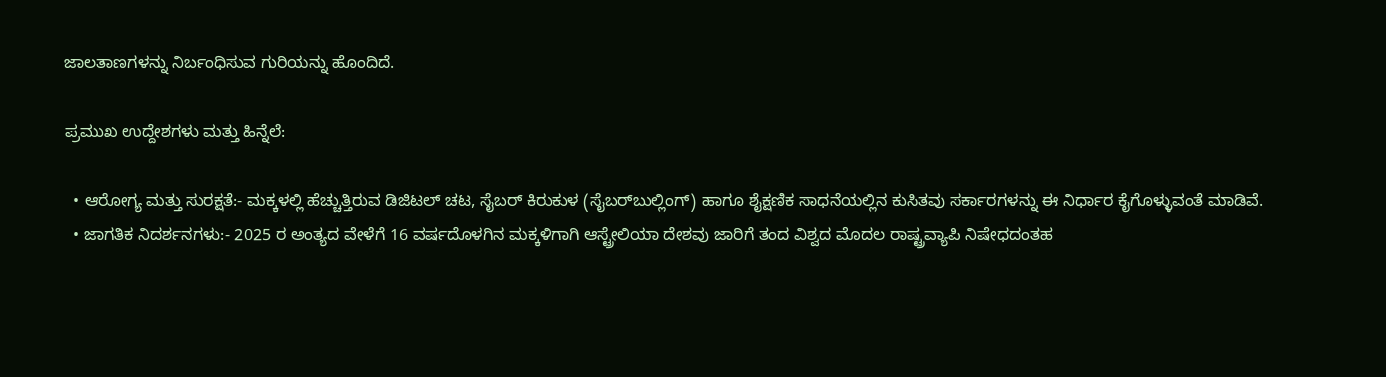ಜಾಲತಾಣಗಳನ್ನು ನಿರ್ಬಂಧಿಸುವ ಗುರಿಯನ್ನು ಹೊಂದಿದೆ.

ಪ್ರಮುಖ ಉದ್ದೇಶಗಳು ಮತ್ತು ಹಿನ್ನೆಲೆ:

  • ಆರೋಗ್ಯ ಮತ್ತು ಸುರಕ್ಷತೆ:- ಮಕ್ಕಳಲ್ಲಿ ಹೆಚ್ಚುತ್ತಿರುವ ಡಿಜಿಟಲ್ ಚಟ, ಸೈಬರ್ ಕಿರುಕುಳ (ಸೈಬರ್‌ಬುಲ್ಲಿಂಗ್) ಹಾಗೂ ಶೈಕ್ಷಣಿಕ ಸಾಧನೆಯಲ್ಲಿನ ಕುಸಿತವು ಸರ್ಕಾರಗಳನ್ನು ಈ ನಿರ್ಧಾರ ಕೈಗೊಳ್ಳುವಂತೆ ಮಾಡಿವೆ.
  • ಜಾಗತಿಕ ನಿದರ್ಶನಗಳು:- 2025 ರ ಅಂತ್ಯದ ವೇಳೆಗೆ 16 ವರ್ಷದೊಳಗಿನ ಮಕ್ಕಳಿಗಾಗಿ ಆಸ್ಟ್ರೇಲಿಯಾ ದೇಶವು ಜಾರಿಗೆ ತಂದ ವಿಶ್ವದ ಮೊದಲ ರಾಷ್ಟ್ರವ್ಯಾಪಿ ನಿಷೇಧದಂತಹ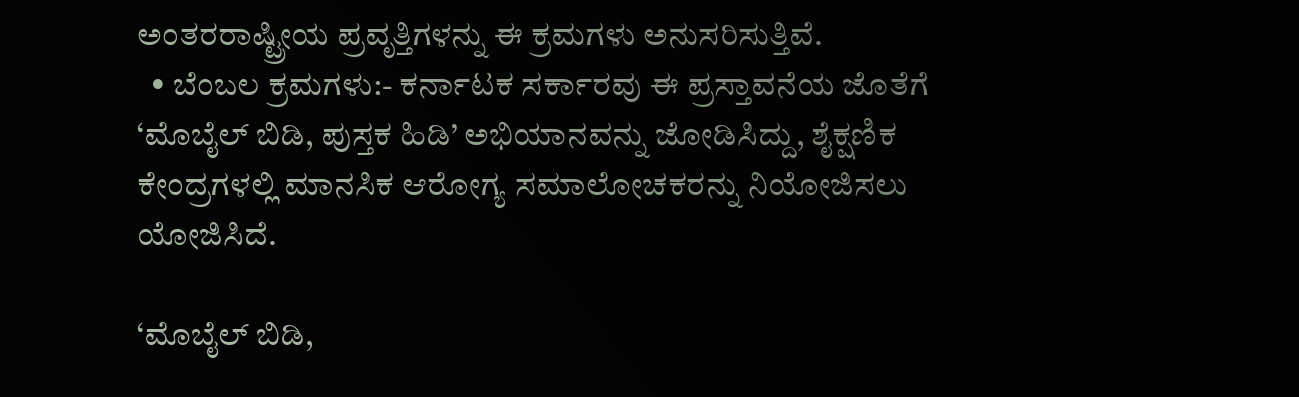ಅಂತರರಾಷ್ಟ್ರೀಯ ಪ್ರವೃತ್ತಿಗಳನ್ನು ಈ ಕ್ರಮಗಳು ಅನುಸರಿಸುತ್ತಿವೆ.
  • ಬೆಂಬಲ ಕ್ರಮಗಳು:- ಕರ್ನಾಟಕ ಸರ್ಕಾರವು ಈ ಪ್ರಸ್ತಾವನೆಯ ಜೊತೆಗೆ ‘ಮೊಬೈಲ್ ಬಿಡಿ, ಪುಸ್ತಕ ಹಿಡಿ’ ಅಭಿಯಾನವನ್ನು ಜೋಡಿಸಿದ್ದು, ಶೈಕ್ಷಣಿಕ ಕೇಂದ್ರಗಳಲ್ಲಿ ಮಾನಸಿಕ ಆರೋಗ್ಯ ಸಮಾಲೋಚಕರನ್ನು ನಿಯೋಜಿಸಲು ಯೋಜಿಸಿದೆ.

‘ಮೊಬೈಲ್ ಬಿಡಿ,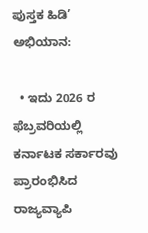ಪುಸ್ತಕ ಹಿಡಿ’ ಅಭಿಯಾನ:

  • ಇದು 2026 ರ ಫೆಬ್ರವರಿಯಲ್ಲಿ ಕರ್ನಾಟಕ ಸರ್ಕಾರವು ಪ್ರಾರಂಭಿಸಿದ ರಾಜ್ಯವ್ಯಾಪಿ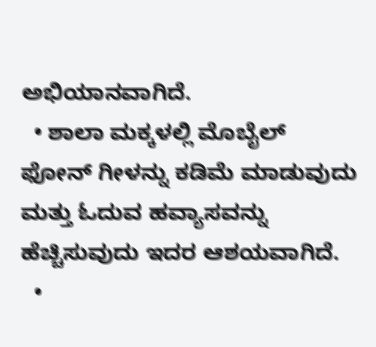ಅಭಿಯಾನವಾಗಿದೆ.
  • ಶಾಲಾ ಮಕ್ಕಳಲ್ಲಿ ಮೊಬೈಲ್ ಫೋನ್ ಗೀಳನ್ನು ಕಡಿಮೆ ಮಾಡುವುದು ಮತ್ತು ಓದುವ ಹವ್ಯಾಸವನ್ನು ಹೆಚ್ಚಿಸುವುದು ಇದರ ಆಶಯವಾಗಿದೆ.
  •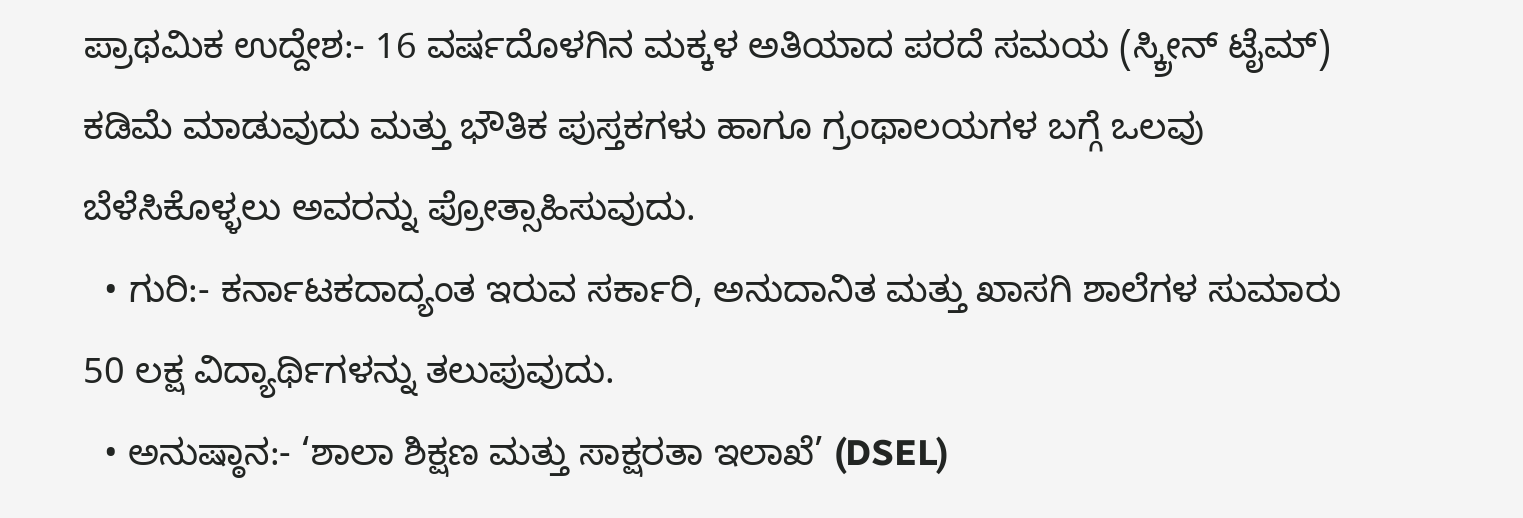ಪ್ರಾಥಮಿಕ ಉದ್ದೇಶ:- 16 ವರ್ಷದೊಳಗಿನ ಮಕ್ಕಳ ಅತಿಯಾದ ಪರದೆ ಸಮಯ (ಸ್ಕ್ರೀನ್ ಟೈಮ್) ಕಡಿಮೆ ಮಾಡುವುದು ಮತ್ತು ಭೌತಿಕ ಪುಸ್ತಕಗಳು ಹಾಗೂ ಗ್ರಂಥಾಲಯಗಳ ಬಗ್ಗೆ ಒಲವು ಬೆಳೆಸಿಕೊಳ್ಳಲು ಅವರನ್ನು ಪ್ರೋತ್ಸಾಹಿಸುವುದು.
  • ಗುರಿ:- ಕರ್ನಾಟಕದಾದ್ಯಂತ ಇರುವ ಸರ್ಕಾರಿ, ಅನುದಾನಿತ ಮತ್ತು ಖಾಸಗಿ ಶಾಲೆಗಳ ಸುಮಾರು 50 ಲಕ್ಷ ವಿದ್ಯಾರ್ಥಿಗಳನ್ನು ತಲುಪುವುದು.
  • ಅನುಷ್ಠಾನ:- ‘ಶಾಲಾ ಶಿಕ್ಷಣ ಮತ್ತು ಸಾಕ್ಷರತಾ ಇಲಾಖೆ’ (DSEL)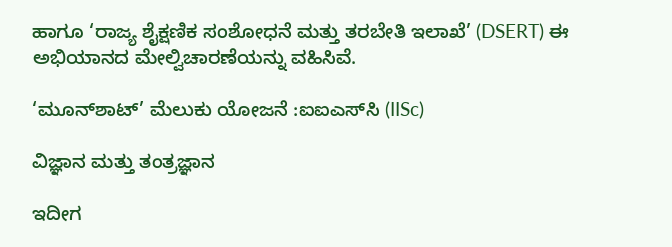ಹಾಗೂ ‘ರಾಜ್ಯ ಶೈಕ್ಷಣಿಕ ಸಂಶೋಧನೆ ಮತ್ತು ತರಬೇತಿ ಇಲಾಖೆ’ (DSERT) ಈ ಅಭಿಯಾನದ ಮೇಲ್ವಿಚಾರಣೆಯನ್ನು ವಹಿಸಿವೆ.

‘ಮೂನ್‌ಶಾಟ್’ ಮೆಲುಕು ಯೋಜನೆ :ಐಐಎಸ್‌ಸಿ (IISc)

ವಿಜ್ಞಾನ ಮತ್ತು ತಂತ್ರಜ್ಞಾನ

ಇದೀಗ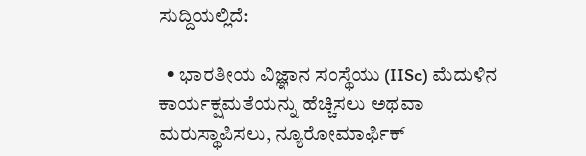ಸುದ್ದಿಯಲ್ಲಿದೆ:

  • ಭಾರತೀಯ ವಿಜ್ಞಾನ ಸಂಸ್ಥೆಯು (IISc) ಮೆದುಳಿನ ಕಾರ್ಯಕ್ಷಮತೆಯನ್ನು ಹೆಚ್ಚಿಸಲು ಅಥವಾ ಮರುಸ್ಥಾಪಿಸಲು, ನ್ಯೂರೋಮಾರ್ಫಿಕ್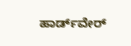ಹಾರ್ಡ್‌ವೇರ್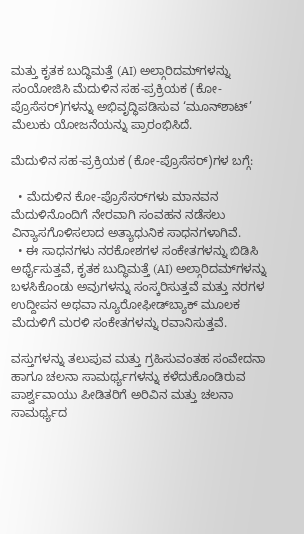ಮತ್ತು ಕೃತಕ ಬುದ್ಧಿಮತ್ತೆ (AI) ಅಲ್ಗಾರಿದಮ್‌ಗಳನ್ನು ಸಂಯೋಜಿಸಿ ಮೆದುಳಿನ ಸಹ-ಪ್ರಕ್ರಿಯಕ (ಕೋ-ಪ್ರೊಸೆಸರ್)ಗಳನ್ನು ಅಭಿವೃದ್ಧಿಪಡಿಸುವ ‘ಮೂನ್‌ಶಾಟ್’ ಮೆಲುಕು ಯೋಜನೆಯನ್ನು ಪ್ರಾರಂಭಿಸಿದೆ.

ಮೆದುಳಿನ ಸಹ-ಪ್ರಕ್ರಿಯಕ (ಕೋ-ಪ್ರೊಸೆಸರ್)ಗಳ ಬಗ್ಗೆ:

  • ಮೆದುಳಿನ ಕೋ-ಪ್ರೊಸೆಸರ್‌ಗಳು ಮಾನವನ ಮೆದುಳಿನೊಂದಿಗೆ ನೇರವಾಗಿ ಸಂವಹನ ನಡೆಸಲು ವಿನ್ಯಾಸಗೊಳಿಸಲಾದ ಅತ್ಯಾಧುನಿಕ ಸಾಧನಗಳಾಗಿವೆ.
  • ಈ ಸಾಧನಗಳು ನರಕೋಶಗಳ ಸಂಕೇತಗಳನ್ನು ಬಿಡಿಸಿ ಅರ್ಥೈಸುತ್ತವೆ, ಕೃತಕ ಬುದ್ಧಿಮತ್ತೆ (AI) ಅಲ್ಗಾರಿದಮ್‌ಗಳನ್ನು ಬಳಸಿಕೊಂಡು ಅವುಗಳನ್ನು ಸಂಸ್ಕರಿಸುತ್ತವೆ ಮತ್ತು ನರಗಳ ಉದ್ದೀಪನ ಅಥವಾ ನ್ಯೂರೋಫೀಡ್‌ಬ್ಯಾಕ್ ಮೂಲಕ ಮೆದುಳಿಗೆ ಮರಳಿ ಸಂಕೇತಗಳನ್ನು ರವಾನಿಸುತ್ತವೆ.

ವಸ್ತುಗಳನ್ನು ತಲುಪುವ ಮತ್ತು ಗ್ರಹಿಸುವಂತಹ ಸಂವೇದನಾ ಹಾಗೂ ಚಲನಾ ಸಾಮರ್ಥ್ಯಗಳನ್ನು ಕಳೆದುಕೊಂಡಿರುವ ಪಾರ್ಶ್ವವಾಯು ಪೀಡಿತರಿಗೆ ಅರಿವಿನ ಮತ್ತು ಚಲನಾ ಸಾಮರ್ಥ್ಯದ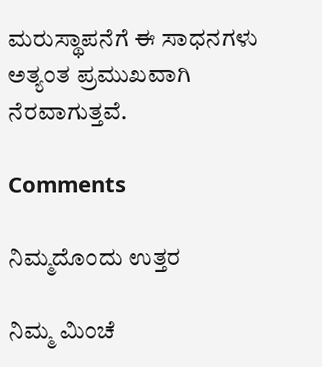ಮರುಸ್ಥಾಪನೆಗೆ ಈ ಸಾಧನಗಳು ಅತ್ಯಂತ ಪ್ರಮುಖವಾಗಿ ನೆರವಾಗುತ್ತವೆ.

Comments

ನಿಮ್ಮದೊಂದು ಉತ್ತರ

ನಿಮ್ಮ ಮಿಂಚೆ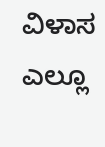ವಿಳಾಸ ಎಲ್ಲೂ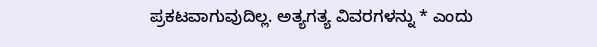ಪ್ರಕಟವಾಗುವುದಿಲ್ಲ. ಅತ್ಯಗತ್ಯ ವಿವರಗಳನ್ನು * ಎಂದು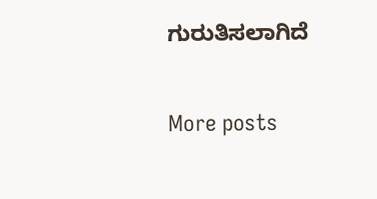ಗುರುತಿಸಲಾಗಿದೆ

More posts